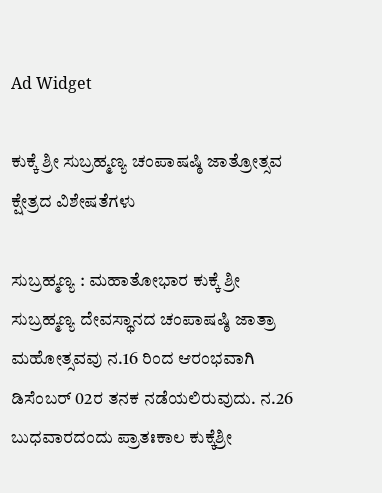Ad Widget

ಕುಕ್ಕೆ ಶ್ರೀ ಸುಬ್ರಹ್ಮಣ್ಯ ಚಂಪಾಷಷ್ಠಿ ಜಾತ್ರೋತ್ಸವ ಕ್ಷೇತ್ರದ ವಿಶೇಷತೆಗಳು

ಸುಬ್ರಹ್ಮಣ್ಯ : ಮಹಾತೋಭಾರ ಕುಕ್ಕೆ ಶ್ರೀ ಸುಬ್ರಹ್ಮಣ್ಯ ದೇವಸ್ಥಾನದ ಚಂಪಾಷಷ್ಠಿ ಜಾತ್ರಾ ಮಹೋತ್ಸವವು ನ.16 ರಿಂದ ಆರಂಭವಾಗಿ ಡಿಸೆಂಬರ್ 02ರ ತನಕ ನಡೆಯಲಿರುವುದು. ನ.26 ಬುಧವಾರದಂದು ಪ್ರಾತಃಕಾಲ ಕುಕ್ಕೆಶ್ರೀ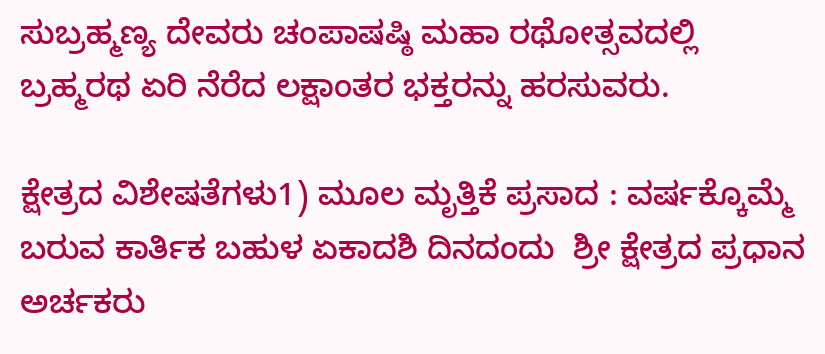ಸುಬ್ರಹ್ಮಣ್ಯ ದೇವರು ಚಂಪಾಷಷ್ಠಿ ಮಹಾ ರಥೋತ್ಸವದಲ್ಲಿ ಬ್ರಹ್ಮರಥ ಏರಿ ನೆರೆದ ಲಕ್ಷಾಂತರ ಭಕ್ತರನ್ನು ಹರಸುವರು.

ಕ್ಷೇತ್ರದ ವಿಶೇಷತೆಗಳು1) ಮೂಲ ಮೃತ್ತಿಕೆ ಪ್ರಸಾದ : ವರ್ಷಕ್ಕೊಮ್ಮೆ ಬರುವ ಕಾರ್ತಿಕ ಬಹುಳ ಏಕಾದಶಿ ದಿನದಂದು  ಶ್ರೀ ಕ್ಷೇತ್ರದ ಪ್ರಧಾನ ಅರ್ಚಕರು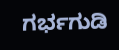ಗರ್ಭಗುಡಿ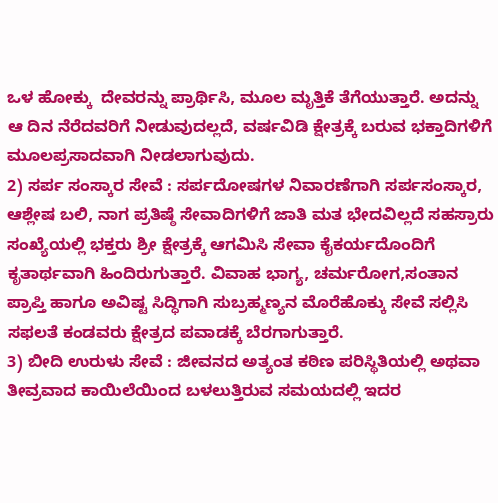ಒಳ ಹೋಕ್ಕು  ದೇವರನ್ನು ಪ್ರಾರ್ಥಿಸಿ, ಮೂಲ ಮೃತ್ತಿಕೆ ತೆಗೆಯುತ್ತಾರೆ. ಅದನ್ನು ಆ ದಿನ ನೆರೆದವರಿಗೆ ನೀಡುವುದಲ್ಲದೆ, ವರ್ಷವಿಡಿ ಕ್ಷೇತ್ರಕ್ಕೆ ಬರುವ ಭಕ್ತಾದಿಗಳಿಗೆ ಮೂಲಪ್ರಸಾದವಾಗಿ ನೀಡಲಾಗುವುದು.
2) ಸರ್ಪ ಸಂಸ್ಕಾರ ಸೇವೆ : ಸರ್ಪದೋಷಗಳ ನಿವಾರಣೆಗಾಗಿ ಸರ್ಪಸಂಸ್ಕಾರ, ಆಶ್ಲೇಷ ಬಲಿ, ನಾಗ ಪ್ರತಿಷ್ಠೆ ಸೇವಾದಿಗಳಿಗೆ ಜಾತಿ ಮತ ಭೇದವಿಲ್ಲದೆ ಸಹಸ್ರಾರು ಸಂಖ್ಯೆಯಲ್ಲಿ ಭಕ್ತರು ಶ್ರೀ ಕ್ಷೇತ್ರಕ್ಕೆ ಆಗಮಿಸಿ ಸೇವಾ ಕೈಕರ್ಯದೊಂದಿಗೆ ಕೃತಾರ್ಥವಾಗಿ ಹಿಂದಿರುಗುತ್ತಾರೆ. ವಿವಾಹ ಭಾಗ್ಯ, ಚರ್ಮರೋಗ,ಸಂತಾನ ಪ್ರಾಪ್ತಿ ಹಾಗೂ ಅವಿಷ್ಟ ಸಿದ್ಧಿಗಾಗಿ ಸುಬ್ರಹ್ಮಣ್ಯನ ಮೊರೆಹೊಕ್ಕು ಸೇವೆ ಸಲ್ಲಿಸಿ ಸಫಲತೆ ಕಂಡವರು ಕ್ಷೇತ್ರದ ಪವಾಡಕ್ಕೆ ಬೆರಗಾಗುತ್ತಾರೆ.
3) ಬೀದಿ ಉರುಳು ಸೇವೆ : ಜೀವನದ ಅತ್ಯಂತ ಕಠಿಣ ಪರಿಸ್ಥಿತಿಯಲ್ಲಿ ಅಥವಾ ತೀವ್ರವಾದ ಕಾಯಿಲೆಯಿಂದ ಬಳಲುತ್ತಿರುವ ಸಮಯದಲ್ಲಿ ಇದರ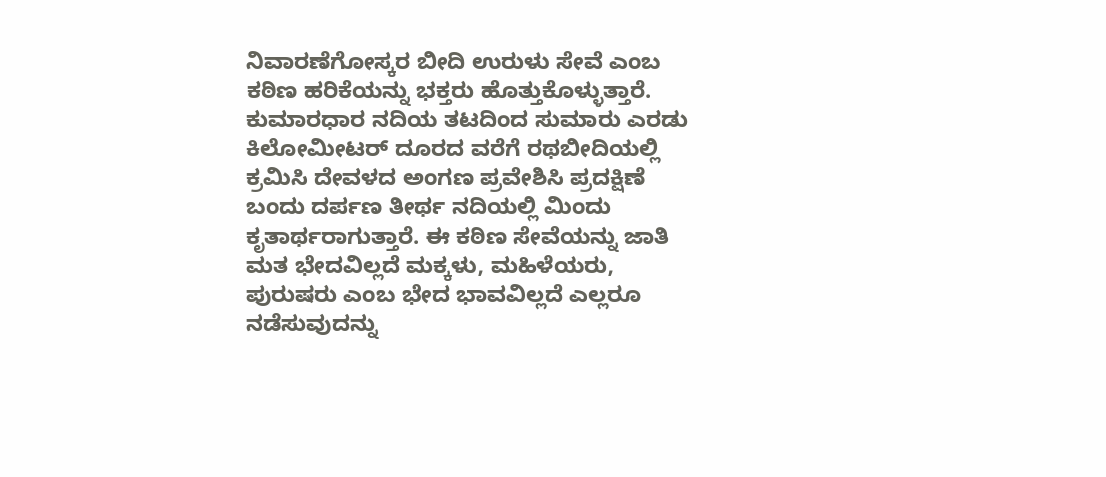ನಿವಾರಣೆಗೋಸ್ಕರ ಬೀದಿ ಉರುಳು ಸೇವೆ ಎಂಬ ಕಠಿಣ ಹರಿಕೆಯನ್ನು ಭಕ್ತರು ಹೊತ್ತುಕೊಳ್ಳುತ್ತಾರೆ. ಕುಮಾರಧಾರ ನದಿಯ ತಟದಿಂದ ಸುಮಾರು ಎರಡು ಕಿಲೋಮೀಟರ್ ದೂರದ ವರೆಗೆ ರಥಬೀದಿಯಲ್ಲಿ ಕ್ರಮಿಸಿ ದೇವಳದ ಅಂಗಣ ಪ್ರವೇಶಿಸಿ ಪ್ರದಕ್ಷಿಣೆ ಬಂದು ದರ್ಪಣ ತೀರ್ಥ ನದಿಯಲ್ಲಿ ಮಿಂದು ಕೃತಾರ್ಥರಾಗುತ್ತಾರೆ. ಈ ಕಠಿಣ ಸೇವೆಯನ್ನು ಜಾತಿ ಮತ ಭೇದವಿಲ್ಲದೆ ಮಕ್ಕಳು, ಮಹಿಳೆಯರು, ಪುರುಷರು ಎಂಬ ಭೇದ ಭಾವವಿಲ್ಲದೆ ಎಲ್ಲರೂ ನಡೆಸುವುದನ್ನು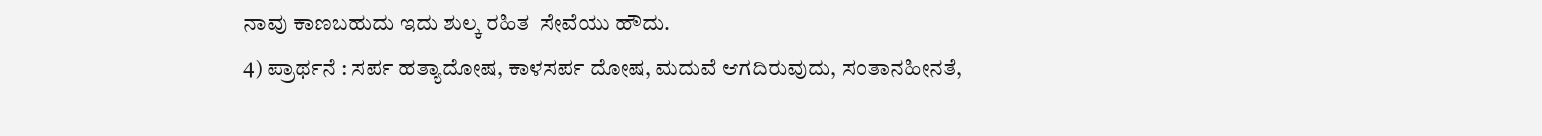ನಾವು ಕಾಣಬಹುದು ಇದು ಶುಲ್ಕ ರಹಿತ  ಸೇವೆಯು ಹೌದು.
4) ಪ್ರಾರ್ಥನೆ : ಸರ್ಪ ಹತ್ಯಾದೋಷ, ಕಾಳಸರ್ಪ ದೋಷ, ಮದುವೆ ಆಗದಿರುವುದು, ಸಂತಾನಹೀನತೆ,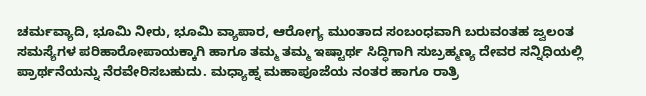ಚರ್ಮವ್ಯಾದಿ, ಭೂಮಿ ನೀರು, ಭೂಮಿ ವ್ಯಾಪಾರ, ಆರೋಗ್ಯ ಮುಂತಾದ ಸಂಬಂಧವಾಗಿ ಬರುವಂತಹ ಜ್ವಲಂತ ಸಮಸ್ಯೆಗಳ ಪರಿಹಾರೋಪಾಯಕ್ಕಾಗಿ ಹಾಗೂ ತಮ್ಮ ತಮ್ಮ ಇಷ್ಟಾರ್ಥ ಸಿದ್ಧಿಗಾಗಿ ಸುಬ್ರಹ್ಮಣ್ಯ ದೇವರ ಸನ್ನಿಧಿಯಲ್ಲಿ ಪ್ರಾರ್ಥನೆಯನ್ನು ನೆರವೇರಿಸಬಹುದು. ಮಧ್ಯಾಹ್ನ ಮಹಾಪೂಜೆಯ ನಂತರ ಹಾಗೂ ರಾತ್ರಿ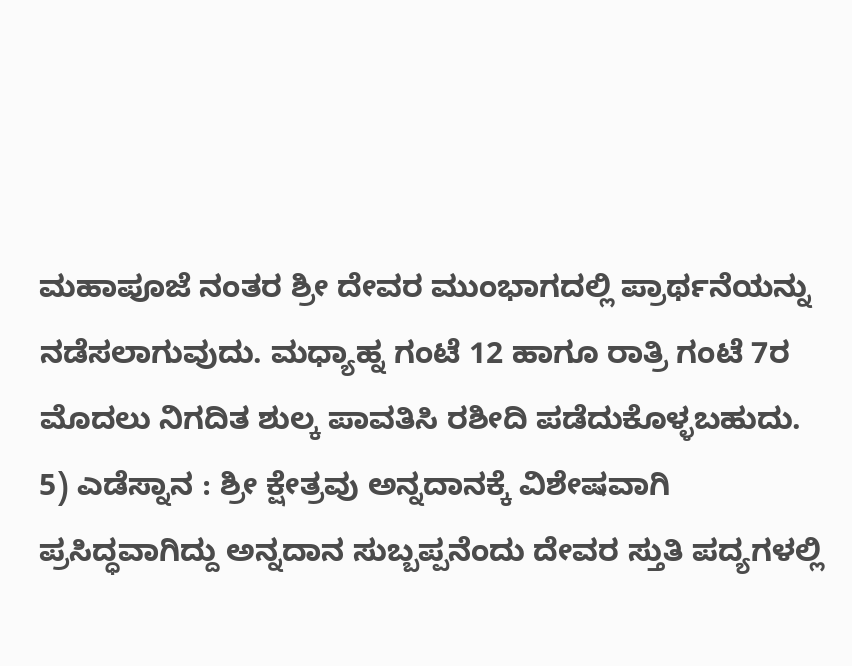ಮಹಾಪೂಜೆ ನಂತರ ಶ್ರೀ ದೇವರ ಮುಂಭಾಗದಲ್ಲಿ ಪ್ರಾರ್ಥನೆಯನ್ನು ನಡೆಸಲಾಗುವುದು. ಮಧ್ಯಾಹ್ನ ಗಂಟೆ 12 ಹಾಗೂ ರಾತ್ರಿ ಗಂಟೆ 7ರ ಮೊದಲು ನಿಗದಿತ ಶುಲ್ಕ ಪಾವತಿಸಿ ರಶೀದಿ ಪಡೆದುಕೊಳ್ಳಬಹುದು.
5) ಎಡೆಸ್ನಾನ : ಶ್ರೀ ಕ್ಷೇತ್ರವು ಅನ್ನದಾನಕ್ಕೆ ವಿಶೇಷವಾಗಿ ಪ್ರಸಿದ್ಧವಾಗಿದ್ದು ಅನ್ನದಾನ ಸುಬ್ಬಪ್ಪನೆಂದು ದೇವರ ಸ್ತುತಿ ಪದ್ಯಗಳಲ್ಲಿ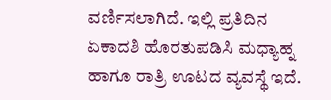ವರ್ಣಿಸಲಾಗಿದೆ. ಇಲ್ಲಿ ಪ್ರತಿದಿನ ಏಕಾದಶಿ ಹೊರತುಪಡಿಸಿ ಮಧ್ಯಾಹ್ನ ಹಾಗೂ ರಾತ್ರಿ ಊಟದ ವ್ಯವಸ್ಥೆ ಇದೆ.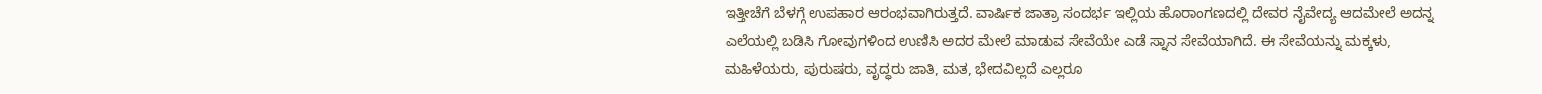ಇತ್ತೀಚೆಗೆ ಬೆಳಗ್ಗೆ ಉಪಹಾರ ಆರಂಭವಾಗಿರುತ್ತದೆ. ವಾರ್ಷಿಕ ಜಾತ್ರಾ ಸಂದರ್ಭ ಇಲ್ಲಿಯ ಹೊರಾಂಗಣದಲ್ಲಿ ದೇವರ ನೈವೇದ್ಯ ಆದಮೇಲೆ ಅದನ್ನ ಎಲೆಯಲ್ಲಿ ಬಡಿಸಿ ಗೋವುಗಳಿಂದ ಉಣಿಸಿ ಅದರ ಮೇಲೆ ಮಾಡುವ ಸೇವೆಯೇ ಎಡೆ ಸ್ನಾನ ಸೇವೆಯಾಗಿದೆ. ಈ ಸೇವೆಯನ್ನು ಮಕ್ಕಳು, ಮಹಿಳೆಯರು, ಪುರುಷರು, ವೃದ್ಧರು ಜಾತಿ, ಮತ, ಭೇದವಿಲ್ಲದೆ ಎಲ್ಲರೂ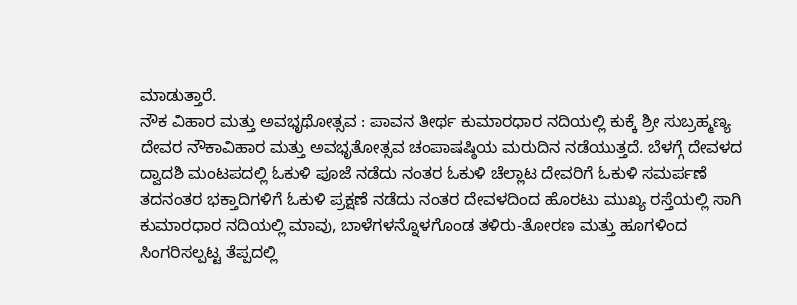ಮಾಡುತ್ತಾರೆ.
ನೌಕ ವಿಹಾರ ಮತ್ತು ಅವಭೃಥೋತ್ಸವ : ಪಾವನ ತೀರ್ಥ ಕುಮಾರಧಾರ ನದಿಯಲ್ಲಿ ಕುಕ್ಕೆ ಶ್ರೀ ಸುಬ್ರಹ್ಮಣ್ಯ ದೇವರ ನೌಕಾವಿಹಾರ ಮತ್ತು ಅವಭೃತೋತ್ಸವ ಚಂಪಾಷಷ್ಠಿಯ ಮರುದಿನ ನಡೆಯುತ್ತದೆ. ಬೆಳಗ್ಗೆ ದೇವಳದ ದ್ವಾದಶಿ ಮಂಟಪದಲ್ಲಿ ಓಕುಳಿ ಪೂಜೆ ನಡೆದು ನಂತರ ಓಕುಳಿ ಚೆಲ್ಲಾಟ ದೇವರಿಗೆ ಓಕುಳಿ ಸಮರ್ಪಣೆ ತದನಂತರ ಭಕ್ತಾದಿಗಳಿಗೆ ಓಕುಳಿ ಪ್ರಕ್ಷಣೆ ನಡೆದು ನಂತರ ದೇವಳದಿಂದ ಹೊರಟು ಮುಖ್ಯ ರಸ್ತೆಯಲ್ಲಿ ಸಾಗಿ ಕುಮಾರಧಾರ ನದಿಯಲ್ಲಿ ಮಾವು, ಬಾಳೆಗಳನ್ನೊಳಗೊಂಡ ತಳಿರು-ತೋರಣ ಮತ್ತು ಹೂಗಳಿಂದ ಸಿಂಗರಿಸಲ್ಪಟ್ಟ ತೆಪ್ಪದಲ್ಲಿ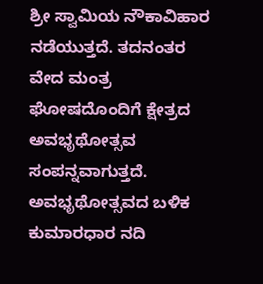ಶ್ರೀ ಸ್ವಾಮಿಯ ನೌಕಾವಿಹಾರ ನಡೆಯುತ್ತದೆ. ತದನಂತರ ವೇದ ಮಂತ್ರ ಘೋಷದೊಂದಿಗೆ ಕ್ಷೇತ್ರದ ಅವಭೃಥೋತ್ಸವ ಸಂಪನ್ನವಾಗುತ್ತದೆ. ಅವಭೃಥೋತ್ಸವದ ಬಳಿಕ ಕುಮಾರಧಾರ ನದಿ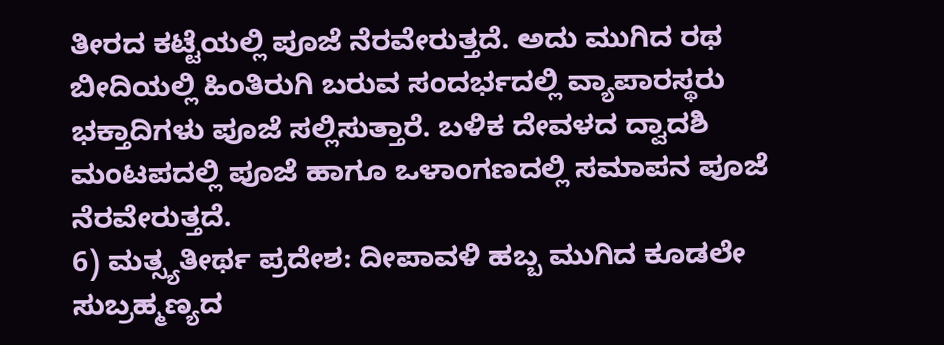ತೀರದ ಕಟ್ಟೆಯಲ್ಲಿ ಪೂಜೆ ನೆರವೇರುತ್ತದೆ. ಅದು ಮುಗಿದ ರಥ ಬೀದಿಯಲ್ಲಿ ಹಿಂತಿರುಗಿ ಬರುವ ಸಂದರ್ಭದಲ್ಲಿ ವ್ಯಾಪಾರಸ್ಥರು ಭಕ್ತಾದಿಗಳು ಪೂಜೆ ಸಲ್ಲಿಸುತ್ತಾರೆ. ಬಳಿಕ ದೇವಳದ ದ್ವಾದಶಿ ಮಂಟಪದಲ್ಲಿ ಪೂಜೆ ಹಾಗೂ ಒಳಾಂಗಣದಲ್ಲಿ ಸಮಾಪನ ಪೂಜೆ ನೆರವೇರುತ್ತದೆ.
6) ಮತ್ಸ್ಯತೀರ್ಥ ಪ್ರದೇಶ: ದೀಪಾವಳಿ ಹಬ್ಬ ಮುಗಿದ ಕೂಡಲೇ ಸುಬ್ರಹ್ಮಣ್ಯದ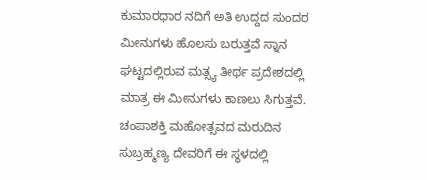ಕುಮಾರಧಾರ ನದಿಗೆ ಅತಿ ಉದ್ದದ ಸುಂದರ ಮೀನುಗಳು ಹೊಲಸು ಬರುತ್ತವೆ ಸ್ನಾನ ಘಟ್ಟದಲ್ಲಿರುವ ಮತ್ಸ್ಯ ತೀರ್ಥ ಪ್ರದೇಶದಲ್ಲಿ ಮಾತ್ರ ಈ ಮೀನುಗಳು ಕಾಣಲು ಸಿಗುತ್ತವೆ. ಚಂಪಾಶಕ್ತಿ ಮಹೋತ್ಸವದ ಮರುದಿನ ಸುಬ್ರಹ್ಮಣ್ಯ ದೇವರಿಗೆ ಈ ಸ್ಥಳದಲ್ಲಿ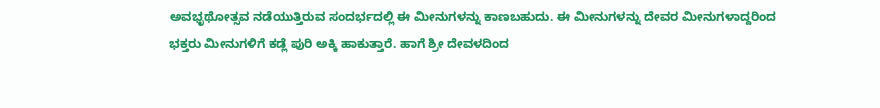ಅವಭೃಥೋತ್ಸವ ನಡೆಯುತ್ತಿರುವ ಸಂದರ್ಭದಲ್ಲಿ ಈ ಮೀನುಗಳನ್ನು ಕಾಣಬಹುದು. ಈ ಮೀನುಗಳನ್ನು ದೇವರ ಮೀನುಗಳಾದ್ದರಿಂದ ಭಕ್ತರು ಮೀನುಗಳಿಗೆ ಕಡ್ಲೆ ಪುರಿ ಅಕ್ಕಿ ಹಾಕುತ್ತಾರೆ. ಹಾಗೆ ಶ್ರೀ ದೇವಳದಿಂದ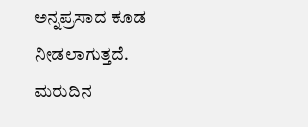ಅನ್ನಪ್ರಸಾದ ಕೂಡ ನೀಡಲಾಗುತ್ತದೆ. ಮರುದಿನ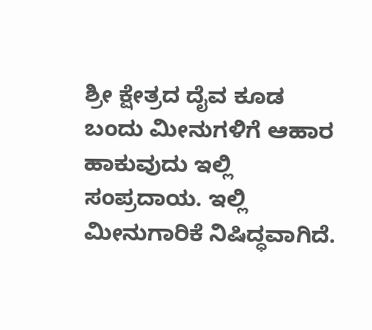ಶ್ರೀ ಕ್ಷೇತ್ರದ ದೈವ ಕೂಡ ಬಂದು ಮೀನುಗಳಿಗೆ ಆಹಾರ ಹಾಕುವುದು ಇಲ್ಲಿ ಸಂಪ್ರದಾಯ. ಇಲ್ಲಿ ಮೀನುಗಾರಿಕೆ ನಿಷಿದ್ಧವಾಗಿದೆ.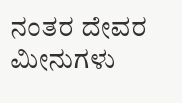ನಂತರ ದೇವರ ಮೀನುಗಳು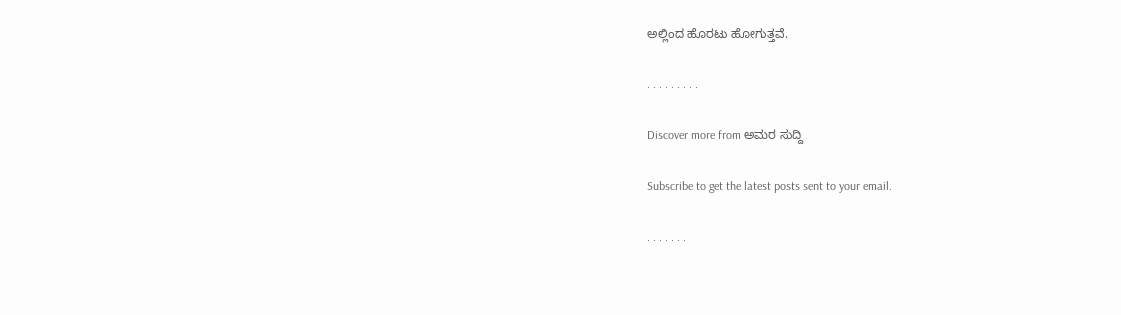ಅಲ್ಲಿಂದ ಹೊರಟು ಹೋಗುತ್ತವೆ.

. . . . . . . . .

Discover more from ಅಮರ ಸುದ್ದಿ

Subscribe to get the latest posts sent to your email.

. . . . . . .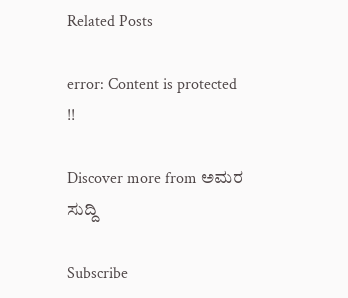Related Posts

error: Content is protected !!

Discover more from ಅಮರ ಸುದ್ದಿ

Subscribe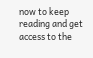now to keep reading and get access to the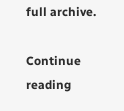full archive.

Continue reading